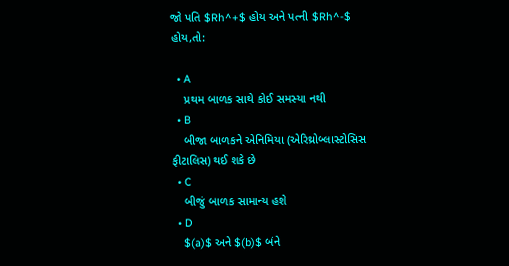જો પતિ $Rh^+$ હોય અને પત્ની $Rh^-$ હોય,તો:

  • A
    પ્રથમ બાળક સાથે કોઈ સમસ્યા નથી
  • B
    બીજા બાળકને એનિમિયા (એરિથ્રોબ્લાસ્ટોસિસ ફીટાલિસ) થઈ શકે છે
  • C
    બીજું બાળક સામાન્ય હશે
  • D
    $(a)$ અને $(b)$ બંને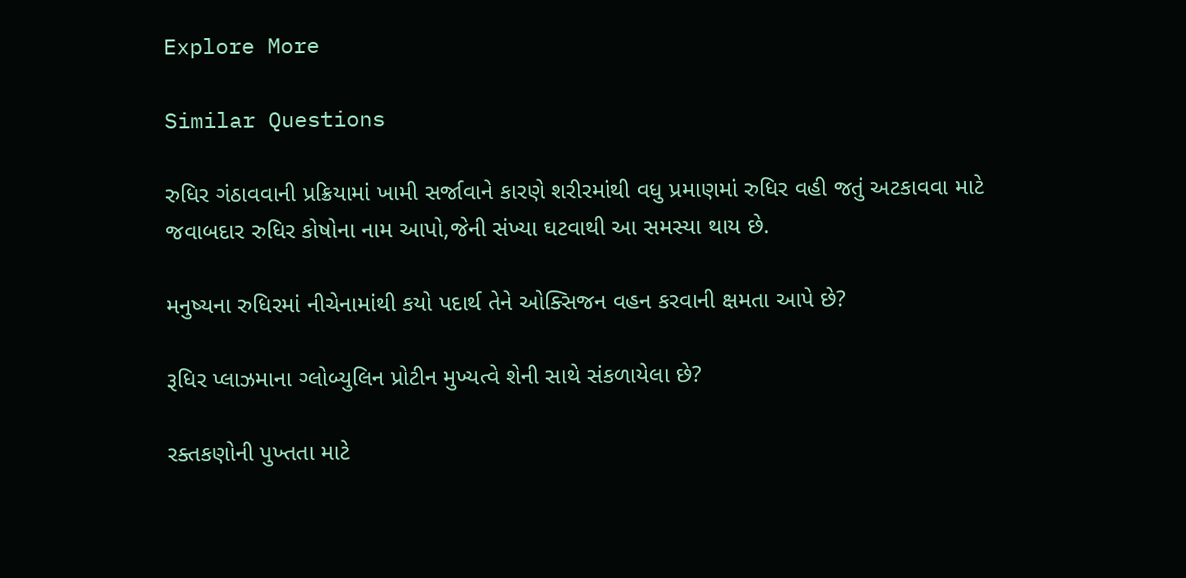Explore More

Similar Questions

રુધિર ગંઠાવવાની પ્રક્રિયામાં ખામી સર્જાવાને કારણે શરીરમાંથી વધુ પ્રમાણમાં રુધિર વહી જતું અટકાવવા માટે જવાબદાર રુધિર કોષોના નામ આપો,જેની સંખ્યા ઘટવાથી આ સમસ્યા થાય છે.

મનુષ્યના રુધિરમાં નીચેનામાંથી કયો પદાર્થ તેને ઓક્સિજન વહન કરવાની ક્ષમતા આપે છે?

રૂધિર પ્લાઝમાના ગ્લોબ્યુલિન પ્રોટીન મુખ્યત્વે શેની સાથે સંકળાયેલા છે?

રક્તકણોની પુખ્તતા માટે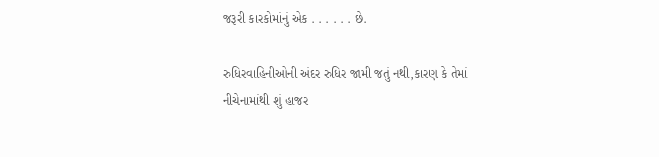જરૂરી કારકોમાંનું એક . . . . . . છે.

રુધિરવાહિનીઓની અંદર રુધિર જામી જતું નથી,કારણ કે તેમાં નીચેનામાંથી શું હાજર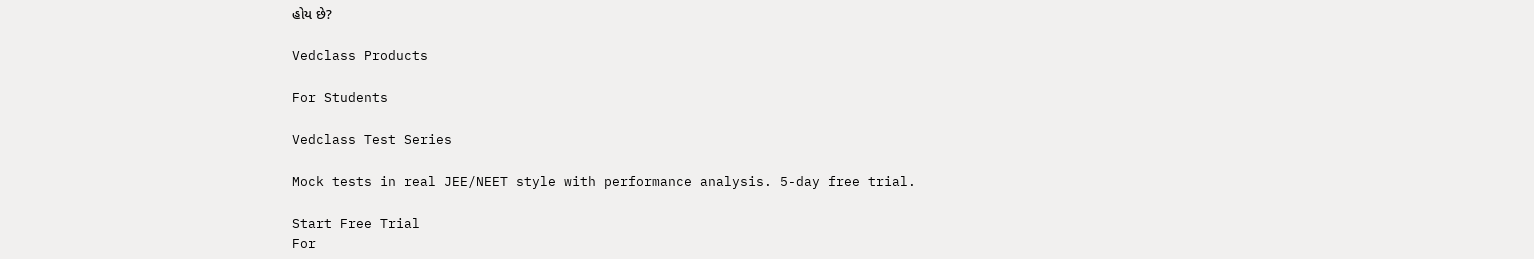હોય છે?

Vedclass Products

For Students

Vedclass Test Series

Mock tests in real JEE/NEET style with performance analysis. 5-day free trial.

Start Free Trial
For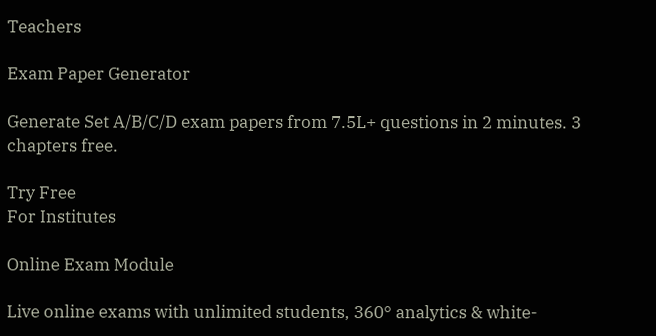Teachers

Exam Paper Generator

Generate Set A/B/C/D exam papers from 7.5L+ questions in 2 minutes. 3 chapters free.

Try Free
For Institutes

Online Exam Module

Live online exams with unlimited students, 360° analytics & white-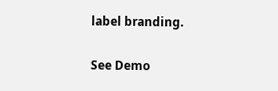label branding.

See Demo